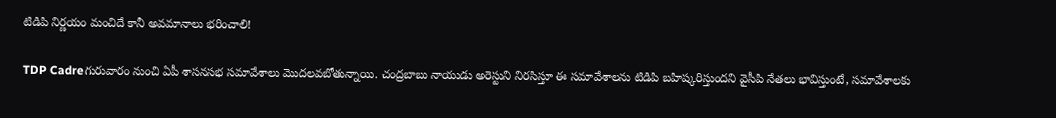టిడిపి నిర్ణయం మంచిదే కానీ అవమానాలు భరించాలి!

TDP Cadreగురువారం నుంచి ఏపీ శాసనసభ సమావేశాలు మొదలవబోతున్నాయి. చంద్రబాబు నాయుడు అరెస్టుని నిరసిస్తూ ఈ సమావేశాలను టిడిపి బహిష్కరిస్తుందని వైసీపి నేతలు భావిస్తుంటే, సమావేశాలకు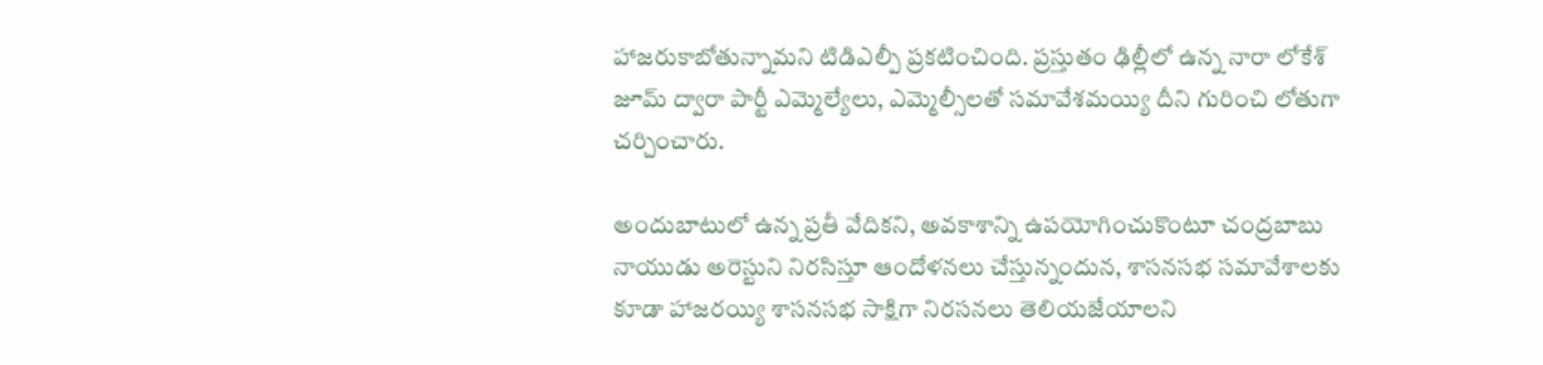హాజరుకాబోతున్నామని టిడిఎల్పీ ప్రకటించింది. ప్రస్తుతం ఢిల్లీలో ఉన్న నారా లోకేశ్‌ జూమ్ ద్వారా పార్టీ ఎమ్మెల్యేలు, ఎమ్మెల్సీలతో సమావేశమయ్యి దీని గురించి లోతుగా చర్చించారు.

అందుబాటులో ఉన్న ప్రతీ వేదికని, అవకాశాన్ని ఉపయోగించుకొంటూ చంద్రబాబు నాయుడు అరెస్టుని నిరసిస్తూ ఆందోళనలు చేస్తున్నందున, శాసనసభ సమావేశాలకు కూడా హాజరయ్యి శాసనసభ సాక్షిగా నిరసనలు తెలియజేయాలని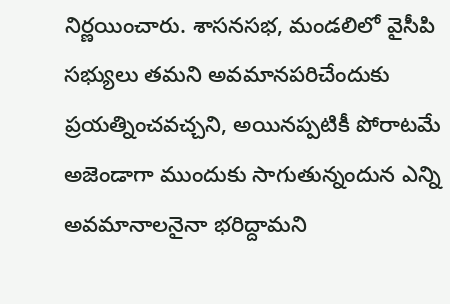నిర్ణయించారు. శాసనసభ, మండలిలో వైసీపి సభ్యులు తమని అవమానపరిచేందుకు ప్రయత్నించవచ్చని, అయినప్పటికీ పోరాటమే అజెండాగా ముందుకు సాగుతున్నందున ఎన్ని అవమానాలనైనా భరిద్దామని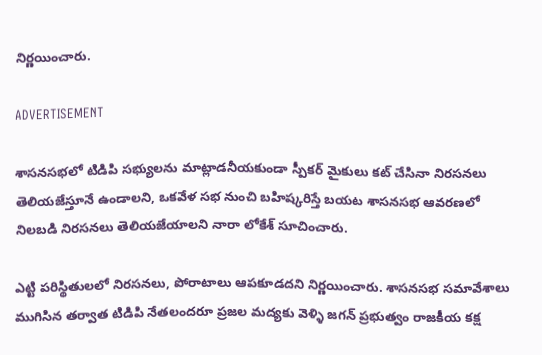నిర్ణయించారు.

ADVERTISEMENT

శాసనసభలో టిడిపి సభ్యులను మాట్లాడనీయకుండా స్పీకర్ మైకులు కట్ చేసినా నిరసనలు తెలియజేస్తూనే ఉండాలని, ఒకవేళ సభ నుంచి బహిష్కరిస్తే బయట శాసనసభ ఆవరణలో నిలబడి నిరసనలు తెలియజేయాలని నారా లోకేశ్‌ సూచించారు.

ఎట్టి పరిస్థితులలో నిరసనలు, పోరాటాలు ఆపకూడదని నిర్ణయించారు. శాసనసభ సమావేశాలు ముగిసిన తర్వాత టిడిపి నేతలందరూ ప్రజల మద్యకు వెళ్ళి జగన్‌ ప్రభుత్వం రాజకీయ కక్ష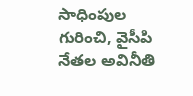సాధింపుల గురించి, వైసీపి నేతల అవినీతి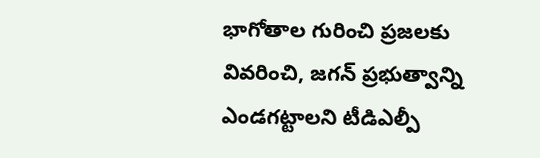భాగోతాల గురించి ప్రజలకు వివరించి, జగన్‌ ప్రభుత్వాన్ని ఎండగట్టాలని టీడిఎల్పీ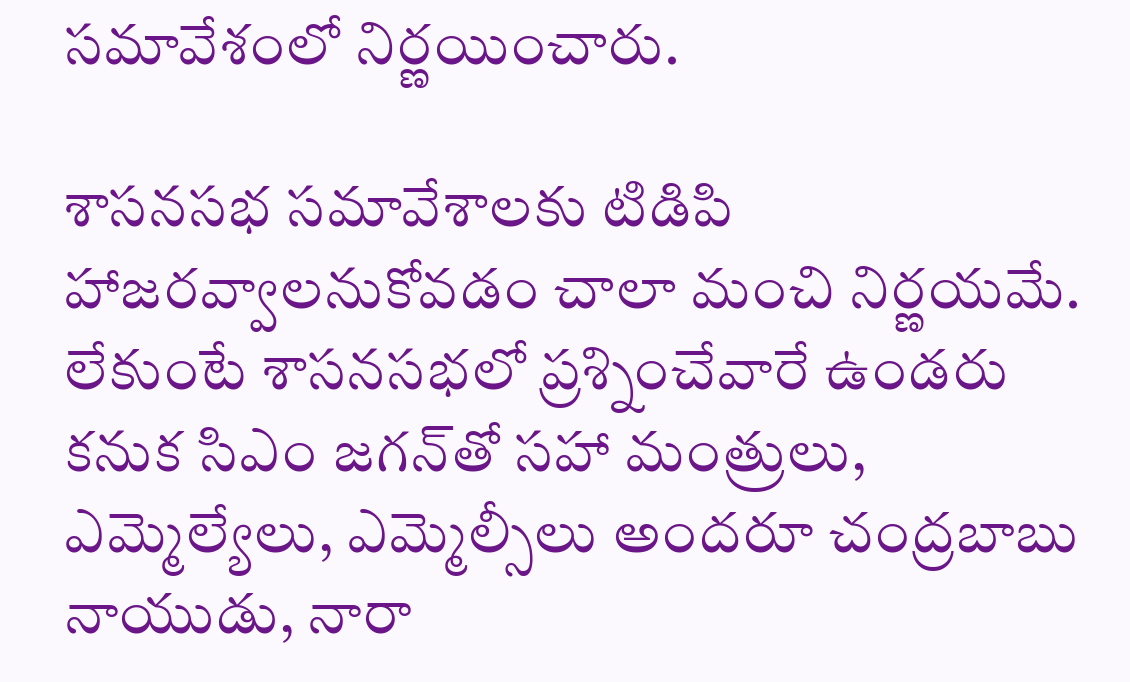సమావేశంలో నిర్ణయించారు.

శాసనసభ సమావేశాలకు టిడిపి హాజరవ్వాలనుకోవడం చాలా మంచి నిర్ణయమే. లేకుంటే శాసనసభలో ప్రశ్నించేవారే ఉండరు కనుక సిఎం జగన్‌తో సహా మంత్రులు, ఎమ్మెల్యేలు, ఎమ్మెల్సీలు అందరూ చంద్రబాబు నాయుడు, నారా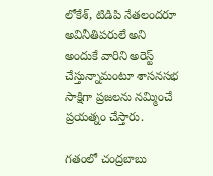లోకేశ్‌, టిడిపి నేతలందరూ అవినీతిపరులే అని అందుకే వారిని అరెస్ట్ చేస్తున్నామంటూ శాసనసభ సాక్షిగా ప్రజలను నమ్మించే ప్రయత్నం చేస్తారు.

గతంలో చంద్రబాబు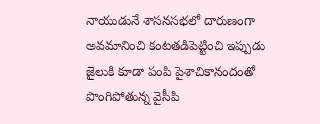నాయుడునే శాసనసభలో దారుణంగా అవమానించి కంటతడిపెట్టించి ఇప్పుడు జైలుకి కూడా పంపి పైశాచికానందంతో పొంగిపోతున్న వైసీపి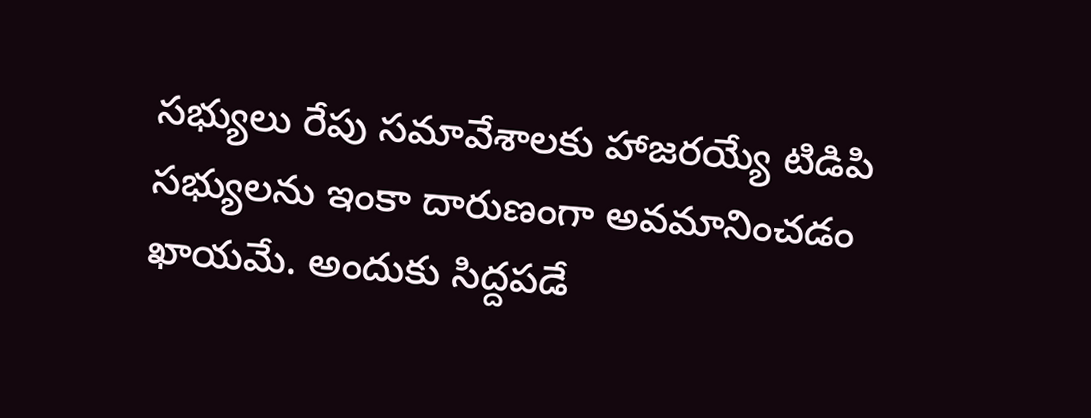సభ్యులు రేపు సమావేశాలకు హాజరయ్యే టిడిపి సభ్యులను ఇంకా దారుణంగా అవమానించడం ఖాయమే. అందుకు సిద్దపడే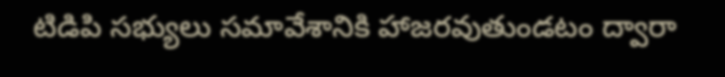టిడిపి సభ్యులు సమావేశానికి హాజరవుతుండటం ద్వారా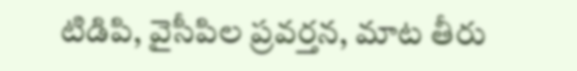టిడిపి, వైసీపిల ప్రవర్తన, మాట తీరు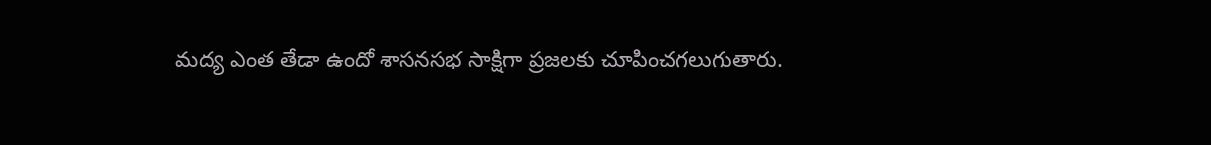మద్య ఎంత తేడా ఉందో శాసనసభ సాక్షిగా ప్రజలకు చూపించగలుగుతారు.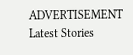ADVERTISEMENT
Latest Stories